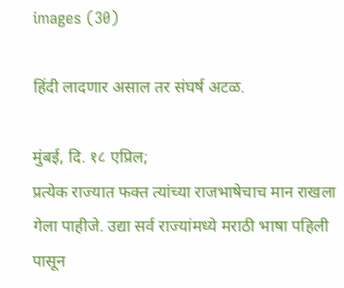images (30)

हिंदी लादणार असाल तर संघर्ष अटळ.

मुंबई, दि. १८ एप्रिल;
प्रत्येक राज्यात फक्त त्यांच्या राजभाषेचाच मान राखला गेला पाहीजे. उद्या सर्व राज्यांमध्ये मराठी भाषा पहिली पासून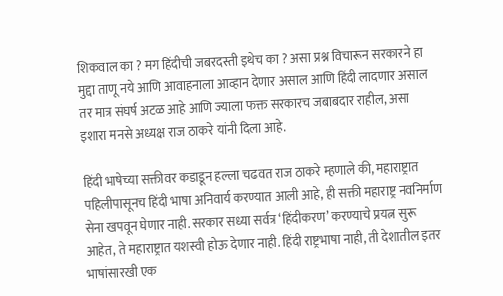शिकवाल का ? मग हिंदीची जबरदस्ती इथेच का ? असा प्रश्न विचारून सरकारने हा मुद्दा ताणू नये आणि आवाहनाला आव्हान देणार असाल आणि हिंदी लादणार असाल तर मात्र संघर्ष अटळ आहे आणि ज्याला फक्त सरकारच जबाबदार राहील, असा इशारा मनसे अध्यक्ष राज ठाकरे यांनी दिला आहे.

हिंदी भाषेच्या सक्तीवर कडाडून हल्ला चढवत राज ठाकरे म्हणाले की, महाराष्ट्रात पहिलीपासूनच हिंदी भाषा अनिवार्य करण्यात आली आहे, ही सक्ती महाराष्ट्र नवनिर्माण सेना खपवून घेणार नाही. सरकार सध्या सर्वत्र ‘हिंदीकरण’ करण्याचे प्रयत्न सुरू आहेत, ते महाराष्ट्रात यशस्वी होऊ देणार नाही. हिंदी राष्ट्रभाषा नाही, ती देशातील इतर भाषांसारखी एक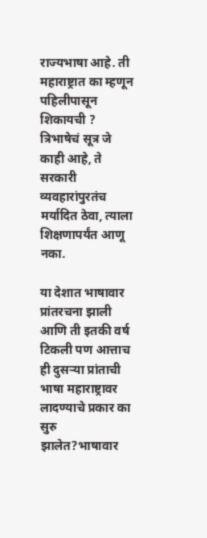राज्यभाषा आहे. ती महाराष्ट्रात का म्हणून पहिलीपासून शिकायची ? त्रिभाषेचं सूत्र जे काही आहे, ते सरकारी व्यवहारांपुरतंच मर्यादित ठेवा, त्याला शिक्षणापर्यंत आणू नका.

या देशात भाषावार प्रांतरचना झाली आणि ती इतकी वर्ष टिकली पण आत्ताच ही दुसऱ्या प्रांताची भाषा महाराष्ट्रावर लादण्याचे प्रकार का सुरु झालेत?भाषावार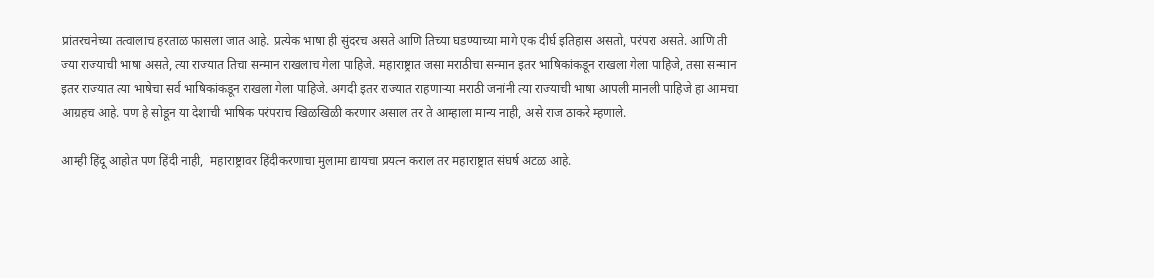प्रांतरचनेच्या तत्वालाच हरताळ फासला जात आहे. प्रत्येक भाषा ही सुंदरच असते आणि तिच्या घडण्याच्या मागे एक दीर्घ इतिहास असतो, परंपरा असते. आणि ती ज्या राज्याची भाषा असते, त्या राज्यात तिचा सन्मान राखलाच गेला पाहिजे. महाराष्ट्रात जसा मराठीचा सन्मान इतर भाषिकांकडून राखला गेला पाहिजे, तसा सन्मान इतर राज्यात त्या भाषेचा सर्व भाषिकांकडून राखला गेला पाहिजे. अगदी इतर राज्यात राहणाऱ्या मराठी जनांनी त्या राज्याची भाषा आपली मानली पाहिजे हा आमचा आग्रहच आहे. पण हे सोडून या देशाची भाषिक परंपराच खिळखिळी करणार असाल तर ते आम्हाला मान्य नाही, असे राज ठाकरे म्हणाले.

आम्ही हिंदू आहोत पण हिंदी नाही,  महाराष्ट्रावर हिंदीकरणाचा मुलामा द्यायचा प्रयत्न कराल तर महाराष्ट्रात संघर्ष अटळ आहे.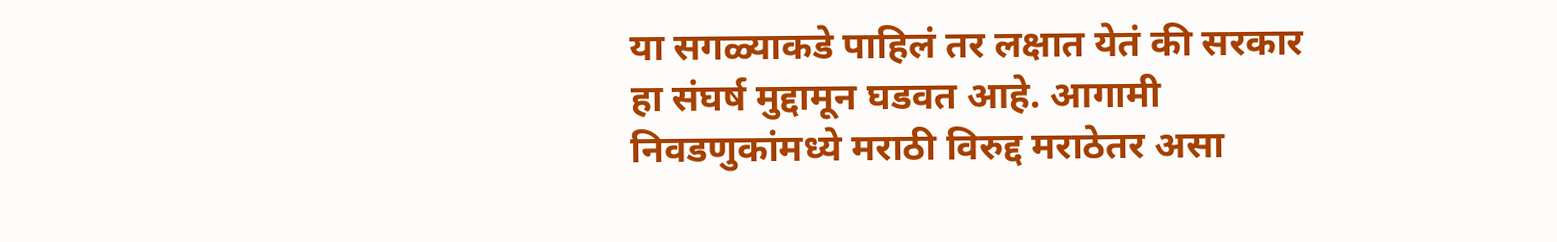या सगळ्याकडे पाहिलं तर लक्षात येतं की सरकार हा संघर्ष मुद्दामून घडवत आहे. आगामी निवडणुकांमध्ये मराठी विरुद्द मराठेतर असा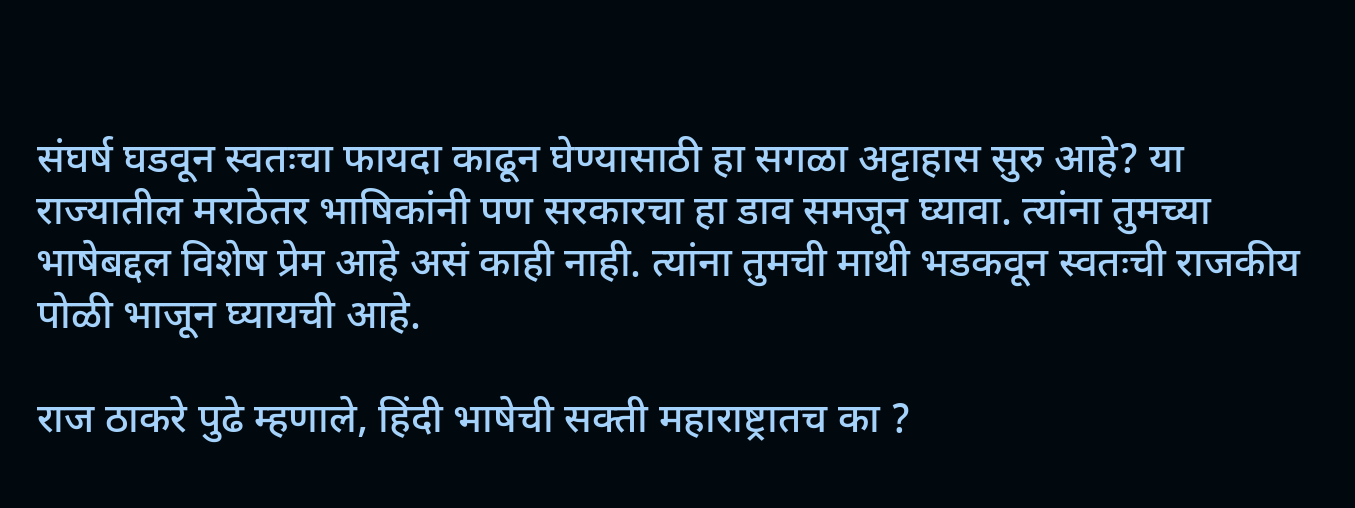संघर्ष घडवून स्वतःचा फायदा काढून घेण्यासाठी हा सगळा अट्टाहास सुरु आहे? या राज्यातील मराठेतर भाषिकांनी पण सरकारचा हा डाव समजून घ्यावा. त्यांना तुमच्या भाषेबद्दल विशेष प्रेम आहे असं काही नाही. त्यांना तुमची माथी भडकवून स्वतःची राजकीय पोळी भाजून घ्यायची आहे.

राज ठाकरे पुढे म्हणाले, हिंदी भाषेची सक्ती महाराष्ट्रातच का ?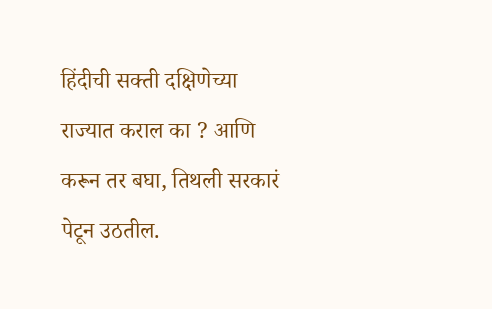हिंदीची सक्ती दक्षिणेच्या राज्यात कराल का ? आणि करून तर बघा, तिथली सरकारं पेटून उठतील.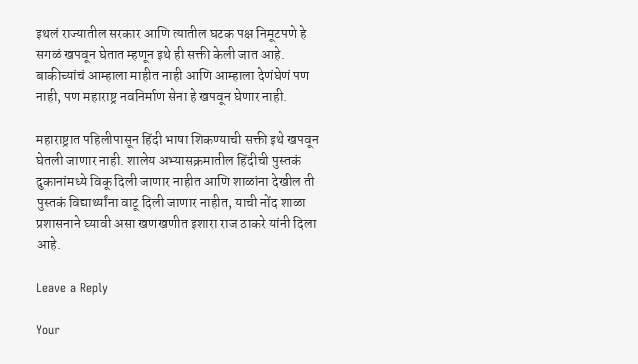इथलं राज्यातील सरकार आणि त्यातील घटक पक्ष निमूटपणे हे सगळं खपवून घेतात म्हणून इथे ही सक्ती केली जात आहे. बाकीच्यांचं आम्हाला माहीत नाही आणि आम्हाला देणंघेणं पण नाही, पण महाराष्ट्र नवनिर्माण सेना हे खपवून घेणार नाही.

महाराष्ट्रात पहिलीपासून हिंदी भाषा शिकण्याची सक्ती इथे खपवून घेतली जाणार नाही. शालेय अभ्यासक्रमातील हिंदीची पुस्तकं दुकानांमध्ये विकू दिली जाणार नाहीत आणि शाळांना देखील ती पुस्तकं विद्यार्थ्यांना वाटू दिली जाणार नाहीत, याची नोंद शाळा प्रशासनाने घ्यावी असा खणखणीत इशारा राज ठाकरे यांनी दिला आहे.

Leave a Reply

Your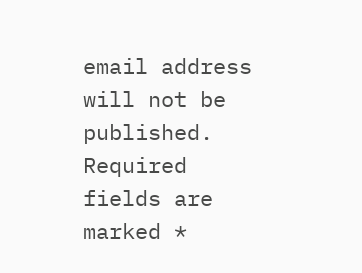email address will not be published. Required fields are marked *